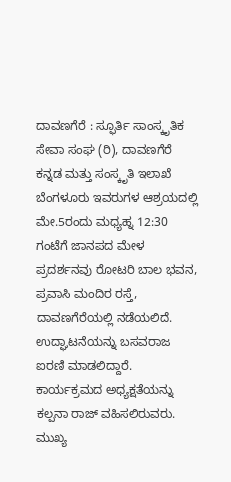ದಾವಣಗೆರೆ : ಸ್ಫೂರ್ತಿ ಸಾಂಸ್ಕೃತಿಕ ಸೇವಾ ಸಂಘ (ರಿ), ದಾವಣಗೆರೆ ಕನ್ನಡ ಮತ್ತು ಸಂಸ್ಕೃತಿ ಇಲಾಖೆ ಬೆಂಗಳೂರು ಇವರುಗಳ ಆಶ್ರಯದಲ್ಲಿ ಮೇ.5ರಂದು ಮಧ್ಯಹ್ನ 12:30 ಗಂಟೆಗೆ ಜಾನಪದ ಮೇಳ ಪ್ರದರ್ಶನವು ರೋಟರಿ ಬಾಲ ಭವನ, ಪ್ರವಾಸಿ ಮಂದಿರ ರಸ್ತೆ, ದಾವಣಗೆರೆಯಲ್ಲಿ ನಡೆಯಲಿದೆ.
ಉದ್ಘಾಟನೆಯನ್ನು ಬಸವರಾಜ ಐರಣಿ ಮಾಡಲಿದ್ದಾರೆ. ಕಾರ್ಯಕ್ರಮದ ಅಧ್ಯಕ್ಷತೆಯನ್ನು ಕಲ್ಪನಾ ರಾಜ್ ವಹಿಸಲಿರುವರು. ಮುಖ್ಯ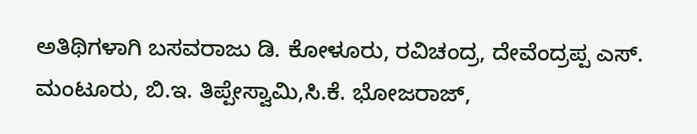ಅತಿಥಿಗಳಾಗಿ ಬಸವರಾಜು ಡಿ. ಕೋಳೂರು, ರವಿಚಂದ್ರ, ದೇವೆಂದ್ರಪ್ಪ ಎಸ್. ಮಂಟೂರು, ಬಿ.ಇ. ತಿಪ್ಪೇಸ್ವಾಮಿ,ಸಿ.ಕೆ. ಭೋಜರಾಜ್,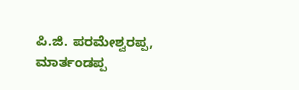ಪಿ.ಜಿ. ಪರಮೇಶ್ವರಪ್ಪ, ಮಾರ್ತಂಡಪ್ಪ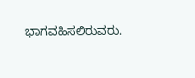ಭಾಗವಹಿಸಲಿರುವರು.